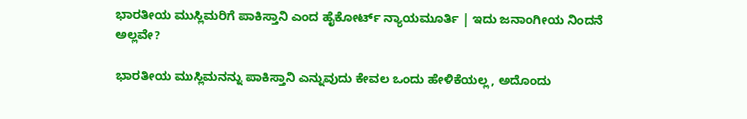ಭಾರತೀಯ ಮುಸ್ಲಿಮರಿಗೆ ಪಾಕಿಸ್ತಾನಿ ಎಂದ ಹೈಕೋರ್ಟ್ ನ್ಯಾಯಮೂರ್ತಿ | ಇದು ಜನಾಂಗೀಯ ನಿಂದನೆ ಅಲ್ಲವೇ?

ಭಾರತೀಯ ಮುಸ್ಲಿಮನನ್ನು ಪಾಕಿಸ್ತಾನಿ ಎನ್ನುವುದು ಕೇವಲ ಒಂದು ಹೇಳಿಕೆಯಲ್ಲ, ಅದೊಂದು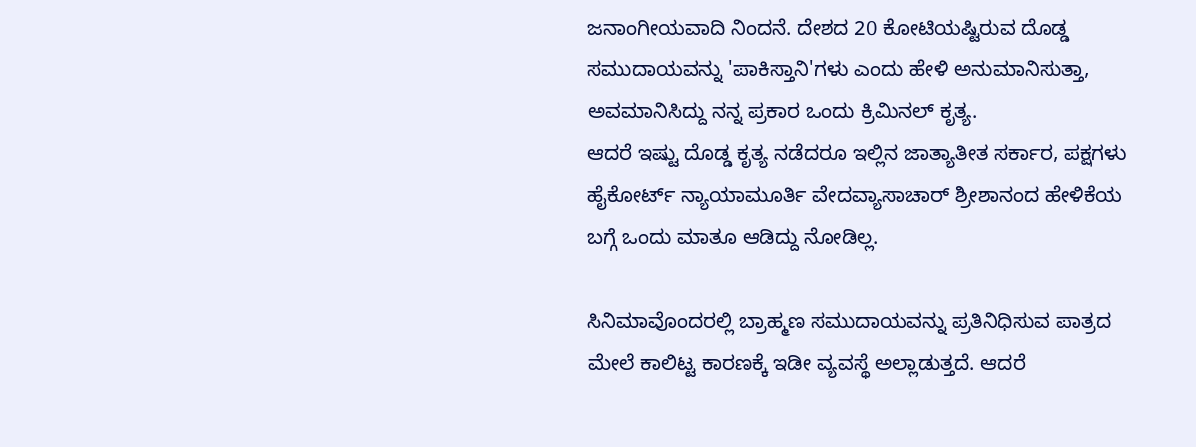ಜನಾಂಗೀಯವಾದಿ ನಿಂದನೆ. ದೇಶದ 20 ಕೋಟಿಯಷ್ಟಿರುವ ದೊಡ್ಡ ಸಮುದಾಯವನ್ನು 'ಪಾಕಿಸ್ತಾನಿ'ಗಳು ಎಂದು ಹೇಳಿ ಅನುಮಾನಿಸುತ್ತಾ, ಅವಮಾನಿಸಿದ್ದು ನನ್ನ ಪ್ರಕಾರ ಒಂದು ಕ್ರಿಮಿನಲ್ ಕೃತ್ಯ.
ಆದರೆ ಇಷ್ಟು ದೊಡ್ಡ ಕೃತ್ಯ ನಡೆದರೂ ಇಲ್ಲಿನ ಜಾತ್ಯಾತೀತ ಸರ್ಕಾರ, ಪಕ್ಷಗಳು ಹೈಕೋರ್ಟ್ ನ್ಯಾಯಾಮೂರ್ತಿ ವೇದವ್ಯಾಸಾಚಾರ್ ಶ್ರೀಶಾನಂದ ಹೇಳಿಕೆಯ ಬಗ್ಗೆ ಒಂದು ಮಾತೂ ಆಡಿದ್ದು ನೋಡಿಲ್ಲ.

ಸಿನಿಮಾವೊಂದರಲ್ಲಿ ಬ್ರಾಹ್ಮಣ ಸಮುದಾಯವನ್ನು ಪ್ರತಿನಿಧಿಸುವ ಪಾತ್ರದ ಮೇಲೆ ಕಾಲಿಟ್ಟ ಕಾರಣಕ್ಕೆ ಇಡೀ ವ್ಯವಸ್ಥೆ ಅಲ್ಲಾಡುತ್ತದೆ. ಆದರೆ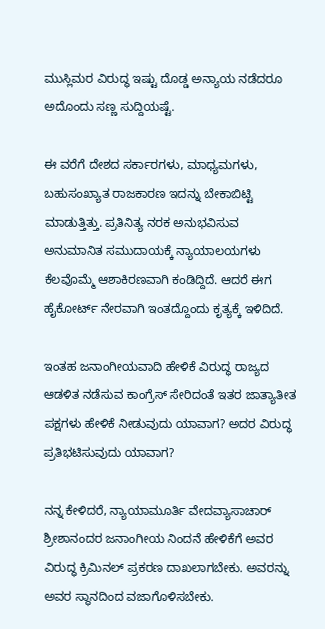ಮುಸ್ಲಿಮರ ವಿರುದ್ಧ ಇಷ್ಟು ದೊಡ್ಡ ಅನ್ಯಾಯ ನಡೆದರೂ ಅದೊಂದು ಸಣ್ಣ ಸುದ್ದಿಯಷ್ಟೆ.

ಈ ವರೆಗೆ ದೇಶದ ಸರ್ಕಾರಗಳು, ಮಾಧ್ಯಮಗಳು, ಬಹುಸಂಖ್ಯಾತ ರಾಜಕಾರಣ ಇದನ್ನು ಬೇಕಾಬಿಟ್ಟಿ ಮಾಡುತ್ತಿತ್ತು. ಪ್ರತಿನಿತ್ಯ ನರಕ ಅನುಭವಿಸುವ ಅನುಮಾನಿತ ಸಮುದಾಯಕ್ಕೆ ನ್ಯಾಯಾಲಯಗಳು ಕೆಲವೊಮ್ಮೆ ಆಶಾಕಿರಣವಾಗಿ ಕಂಡಿದ್ದಿದೆ. ಆದರೆ ಈಗ ಹೈಕೋರ್ಟ್ ನೇರವಾಗಿ ಇಂತದ್ದೊಂದು ಕೃತ್ಯಕ್ಕೆ ಇಳಿದಿದೆ.

ಇಂತಹ ಜನಾಂಗೀಯವಾದಿ ಹೇಳಿಕೆ ವಿರುದ್ಧ ರಾಜ್ಯದ ಆಡಳಿತ ನಡೆಸುವ ಕಾಂಗ್ರೆಸ್ ಸೇರಿದಂತೆ ಇತರ ಜಾತ್ಯಾತೀತ ಪಕ್ಷಗಳು ಹೇಳಿಕೆ ನೀಡುವುದು ಯಾವಾಗ? ಅದರ ವಿರುದ್ಧ ಪ್ರತಿಭಟಿಸುವುದು ಯಾವಾಗ?

ನನ್ನ ಕೇಳಿದರೆ, ನ್ಯಾಯಾಮೂರ್ತಿ ವೇದವ್ಯಾಸಾಚಾರ್ ಶ್ರೀಶಾನಂದರ ಜನಾಂಗೀಯ ನಿಂದನೆ ಹೇಳಿಕೆಗೆ ಅವರ ವಿರುದ್ಧ ಕ್ರಿಮಿನಲ್ ಪ್ರಕರಣ ದಾಖಲಾಗಬೇಕು. ಅವರನ್ನು ಅವರ ಸ್ಥಾನದಿಂದ ವಜಾಗೊಳಿಸಬೇಕು.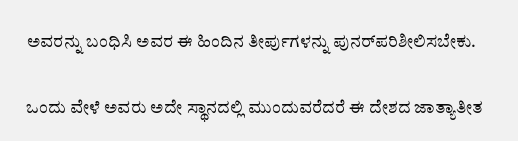ಅವರನ್ನು ಬಂಧಿಸಿ ಅವರ ಈ ಹಿಂದಿನ ತೀರ್ಪುಗಳನ್ನು ಪುನರ್‌ಪರಿಶೀಲಿಸಬೇಕು.

ಒಂದು ವೇಳೆ ಅವರು ಅದೇ ಸ್ಥಾನದಲ್ಲಿ ಮುಂದುವರೆದರೆ ಈ ದೇಶದ ಜಾತ್ಯಾತೀತ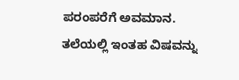ಪರಂಪರೆಗೆ ಅವಮಾನ. ತಲೆಯಲ್ಲಿ ಇಂತಹ ವಿಷವನ್ನು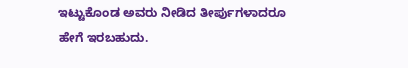ಇಟ್ಟುಕೊಂಡ ಅವರು ನೀಡಿದ ತೀರ್ಪುಗಳಾದರೂ ಹೇಗೆ ಇರಬಹುದು.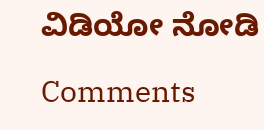ವಿಡಿಯೋ ನೋಡಿ

Comments